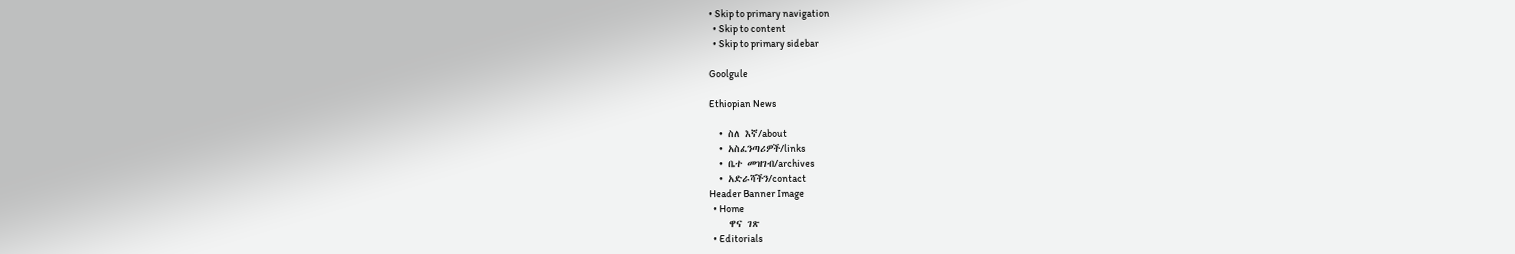• Skip to primary navigation
  • Skip to content
  • Skip to primary sidebar

Goolgule

Ethiopian News

  • ስለ እኛ/about
  • አስፈንጣሪዎች/links
  • ቤተ መዝገብ/archives
  • አድራሻችን/contact
Header Banner Image
  • Home
    ዋና ገጽ
  • Editorials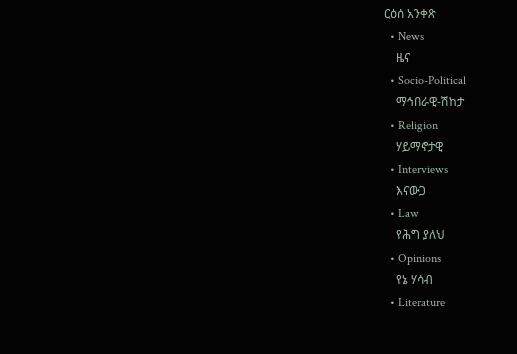ርዕሰ አንቀጽ
  • News
    ዜና
  • Socio-Political
    ማኅበራዊ-ሽከታ
  • Religion
    ሃይማኖታዊ
  • Interviews
    እናውጋ
  • Law
    የሕግ ያለህ
  • Opinions
    የኔ ሃሳብ
  • Literature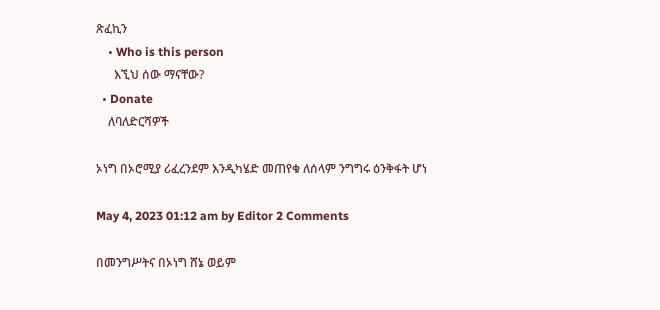ጽፈኪን
    • Who is this person
      እኚህ ሰው ማናቸው?
  • Donate
    ለባለድርሻዎች

ኦነግ በኦሮሚያ ሪፈረንደም እንዲካሄድ መጠየቁ ለሰላም ንግግሩ ዕንቅፋት ሆነ

May 4, 2023 01:12 am by Editor 2 Comments

በመንግሥትና በኦነግ ሸኔ ወይም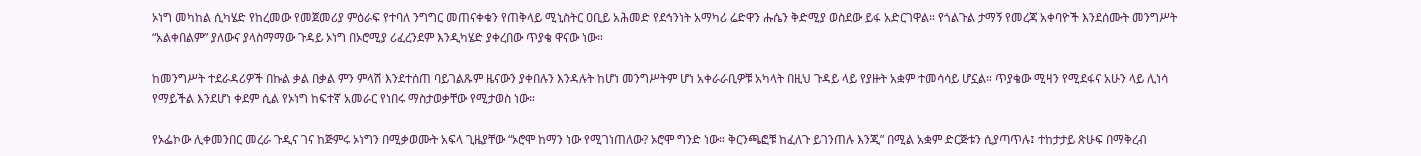ኦነግ መካከል ሲካሄድ የከረመው የመጀመሪያ ምዕራፍ የተባለ ንግግር መጠናቀቁን የጠቅላይ ሚኒስትር ዐቢይ አሕመድ የደኅንነት አማካሪ ሬድዋን ሑሴን ቅድሚያ ወስደው ይፋ አድርገዋል። የጎልጉል ታማኝ የመረጃ አቀባዮች እንደሰሙት መንግሥት “አልቀበልም” ያለውና ያላስማማው ጉዳይ ኦነግ በኦሮሚያ ሪፈረንደም እንዲካሄድ ያቀረበው ጥያቄ ዋናው ነው።

ከመንግሥት ተደራዳሪዎች በኩል ቃል በቃል ምን ምላሽ እንደተሰጠ ባይገልጹም ዜናውን ያቀበሉን እንዳሉት ከሆነ መንግሥትም ሆነ አቀራራቢዎቹ አካላት በዚህ ጉዳይ ላይ የያዙት አቋም ተመሳሳይ ሆኗል። ጥያቄው ሚዛን የሚደፋና አሁን ላይ ሊነሳ የማይችል እንደሆነ ቀደም ሲል የኦነግ ከፍተኛ አመራር የነበሩ ማስታወቃቸው የሚታወስ ነው።

የኦፌኮው ሊቀመንበር መረራ ጉዲና ገና ከጅምሩ ኦነግን በሚቃወሙት አፍላ ጊዜያቸው “ኦሮሞ ከማን ነው የሚገነጠለው? ኦሮሞ ግንድ ነው። ቅርንጫፎቹ ከፈለጉ ይገንጠሉ እንጂ” በሚል አቋም ድርጅቱን ሲያጣጥሉ፤ ተከታታይ ጽሁፍ በማቅረብ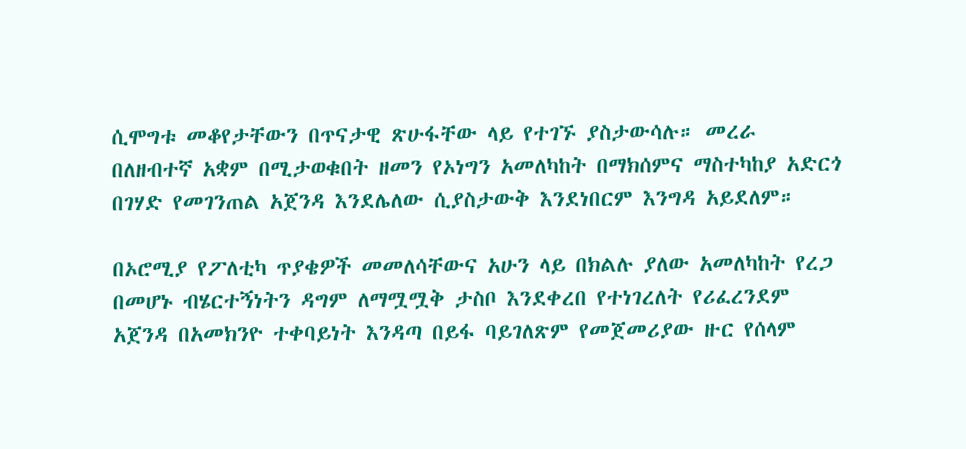ሲሞግቱ መቆየታቸውን በጥናታዊ ጽሁፋቸው ላይ የተገኙ ያስታውሳሉ። መረራ በለዘብተኛ አቋም በሚታወቁበት ዘመን የኦነግን አመለካከት በማክሰምና ማስተካከያ አድርጎ በገሃድ የመገንጠል አጀንዳ እንደሌለው ሲያስታውቅ እንደነበርም እንግዳ አይደለም።

በኦሮሚያ የፖለቲካ ጥያቄዎች መመለሳቸውና አሁን ላይ በክልሉ ያለው አመለካከት የረጋ በመሆኑ ብሄርተኝነትን ዳግም ለማሟሟቅ ታስቦ እንደቀረበ የተነገረለት የሪፈረንደም አጀንዳ በአመክንዮ ተቀባይነት እንዳጣ በይፋ ባይገለጽም የመጀመሪያው ዙር የሰላም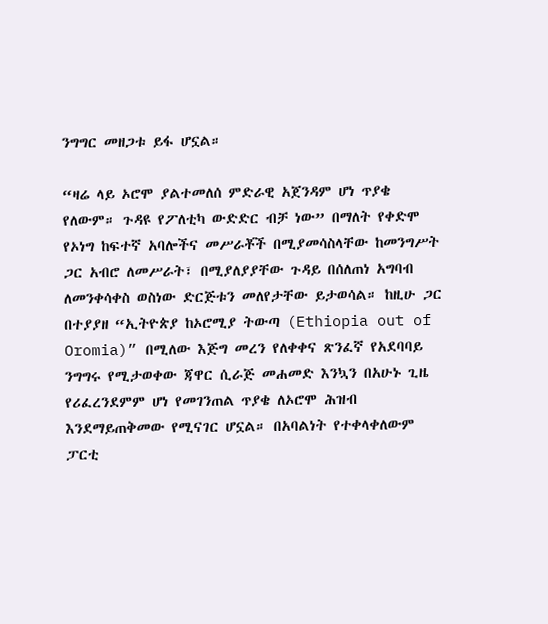ንግግር መዘጋቱ ይፋ ሆኗል።

“ዛሬ ላይ ኦሮሞ ያልተመለሰ ምድራዊ አጀንዳም ሆነ ጥያቄ የለውም። ጉዳዩ የፖለቲካ ውድድር ብቻ ነው” በማለት የቀድሞ የኦነግ ከፍተኛ አባሎችና መሥራቾች በሚያመሳስላቸው ከመንግሥት ጋር አብሮ ለመሥራት፣ በሚያለያያቸው ጉዳይ በሰለጠነ አግባብ ለመንቀሳቀስ ወስነው ድርጅቱን መለየታቸው ይታወሳል። ከዚሁ ጋር በተያያዘ “ኢትዮጵያ ከኦሮሚያ ትውጣ (Ethiopia out of Oromia)” በሚለው እጅግ መረን የለቀቀና ጽንፈኛ የአደባባይ ንግግሩ የሚታወቀው ጃዋር ሲራጅ መሐመድ እንኳን በአሁኑ ጊዜ የሪፈረንደምም ሆነ የመገንጠል ጥያቄ ለኦሮሞ ሕዝብ እንደማይጠቅመው የሚናገር ሆኗል። በአባልነት የተቀላቀለውም ፓርቲ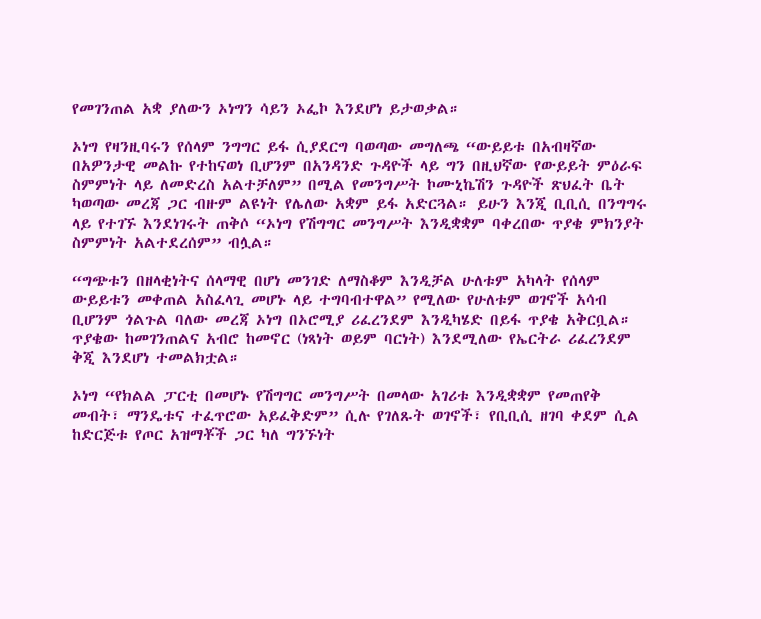የመገንጠል አቋ ያለውን ኦነግን ሳይን ኦፌኮ እንደሆነ ይታወቃል።

ኦነግ የዛንዚባሩን የሰላም ንግግር ይፋ ሲያደርግ ባወጣው መግለጫ “ውይይቱ በአብዛኛው በአዎንታዊ መልኩ የተከናወነ ቢሆንም በአንዳንድ ጉዳዮች ላይ ግን በዚህኛው የውይይት ምዕራፍ ስምምነት ላይ ለመድረስ አልተቻለም” በሚል የመንግሥት ኮሙኒኬሽን ጉዳዮች ጽህፈት ቤት ካወጣው መረጃ ጋር ብዙም ልዩነት የሌለው አቋም ይፋ አድርጓል። ይሁን እንጂ ቢቢሲ በንግግሩ ላይ የተገኙ እንደነገሩት ጠቅሶ “ኦነግ የሽግግር መንግሥት እንዲቋቋም ባቀረበው ጥያቄ ምክንያት ስምምነት አልተደረሰም” ብሏል።

“ግጭቱን በዘላቂነትና ሰላማዊ በሆነ መንገድ ለማስቆም እንዲቻል ሁለቱም አካላት የሰላም ውይይቱን መቀጠል አስፈላጊ መሆኑ ላይ ተግባብተዋል” የሚለው የሁለቱም ወገኖች አሳብ ቢሆንም ጎልጉል ባለው መረጃ ኦነግ በኦሮሚያ ሪፈረንደም እንዲካሄድ በይፋ ጥያቄ አቅርቧል። ጥያቄው ከመገንጠልና አብሮ ከመኖር (ነጻነት ወይም ባርነት) እንደሚለው የኤርትራ ሪፈረንደም ቅጂ እንደሆነ ተመልክቷል።

ኦነግ “የክልል ፓርቲ በመሆኑ የሽግግር መንግሥት በመላው አገሪቱ እንዲቋቋም የመጠየቅ መብት፣ ማንዴቱና ተፈጥሮው አይፈቅድም” ሲሉ የገለጹት ወገኖች፣ የቢቢሲ ዘገባ ቀደም ሲል ከድርጅቱ የጦር አዝማቾች ጋር ካለ ግንኙነት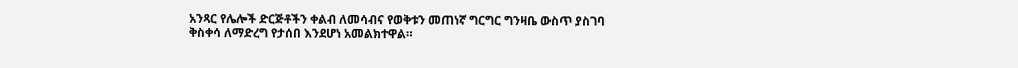አንጻር የሌሎች ድርጅቶችን ቀልብ ለመሳብና የወቅቱን መጠነኛ ግርግር ግንዛቤ ውስጥ ያስገባ ቅስቀሳ ለማድረግ የታሰበ እንደሆነ አመልክተዋል።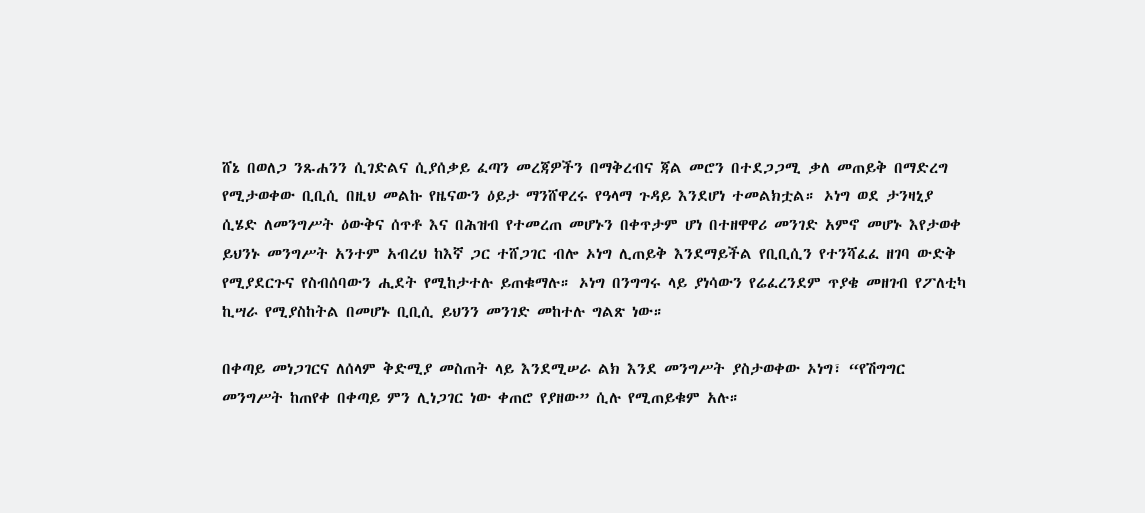ሸኔ በወለጋ ንጹሐንን ሲገድልና ሲያሰቃይ ፈጣን መረጃዎችን በማቅረብና ጃል መሮን በተደጋጋሚ ቃለ መጠይቅ በማድረግ የሚታወቀው ቢቢሲ በዚህ መልኩ የዜናውን ዕይታ ማንሸዋረሩ የዓላማ ጉዳይ እንደሆነ ተመልክቷል። ኦነግ ወደ ታንዛኒያ ሲሄድ ለመንግሥት ዕውቅና ሰጥቶ እና በሕዝብ የተመረጠ መሆኑን በቀጥታም ሆነ በተዘዋዋሪ መንገድ አምኖ መሆኑ እየታወቀ ይህንኑ መንግሥት አንተም አብረህ ከእኛ ጋር ተሸጋገር ብሎ ኦነግ ሊጠይቅ እንደማይችል የቢቢሲን የተንሻፈፈ ዘገባ ውድቅ የሚያደርጉና የስብሰባውን ሒደት የሚከታተሉ ይጠቁማሉ። ኦነግ በንግግሩ ላይ ያነሳውን የሬፈረንደም ጥያቄ መዘገብ የፖለቲካ ኪሣራ የሚያስከትል በመሆኑ ቢቢሲ ይህንን መንገድ መከተሉ ግልጽ ነው።

በቀጣይ መነጋገርና ለሰላም ቅድሚያ መስጠት ላይ እንደሚሠራ ልክ እንደ መንግሥት ያስታወቀው ኦነግ፣ “የሽግግር መንግሥት ከጠየቀ በቀጣይ ምን ሊነጋገር ነው ቀጠሮ የያዘው” ሲሉ የሚጠይቁም አሉ።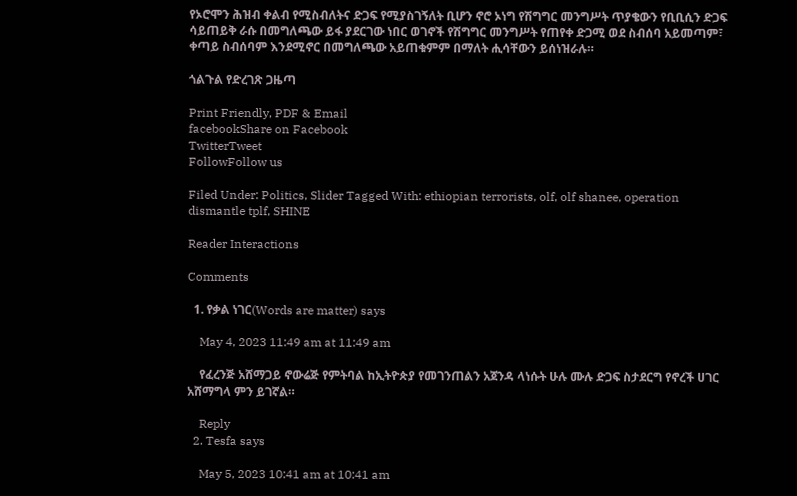የኦሮሞን ሕዝብ ቀልብ የሚስብለትና ድጋፍ የሚያስገኝለት ቢሆን ኖሮ ኦነግ የሽግግር መንግሥት ጥያቄውን የቢቢሲን ድጋፍ ሳይጠይቅ ራሱ በመግለጫው ይፋ ያደርገው ነበር ወገኖች የሽግግር መንግሥት የጠየቀ ድጋሚ ወደ ስብሰባ አይመጣም፣ ቀጣይ ስብሰባም እንደሚኖር በመግለጫው አይጠቁምም በማለት ሒሳቸውን ይሰነዝራሉ።

ጎልጉል የድረገጽ ጋዜጣ

Print Friendly, PDF & Email
facebookShare on Facebook
TwitterTweet
FollowFollow us

Filed Under: Politics, Slider Tagged With: ethiopian terrorists, olf, olf shanee, operation dismantle tplf, SHINE

Reader Interactions

Comments

  1. የቃል ነገር(Words are matter) says

    May 4, 2023 11:49 am at 11:49 am

    የፈረንጅ አሸማጋይ ኖውሬጅ የምትባል ከኢትዮጵያ የመገንጠልን አጀንዳ ላነሱት ሁሉ ሙሉ ድጋፍ ስታደርግ የኖረች ሀገር አሸማግላ ምን ይገኛል።

    Reply
  2. Tesfa says

    May 5, 2023 10:41 am at 10:41 am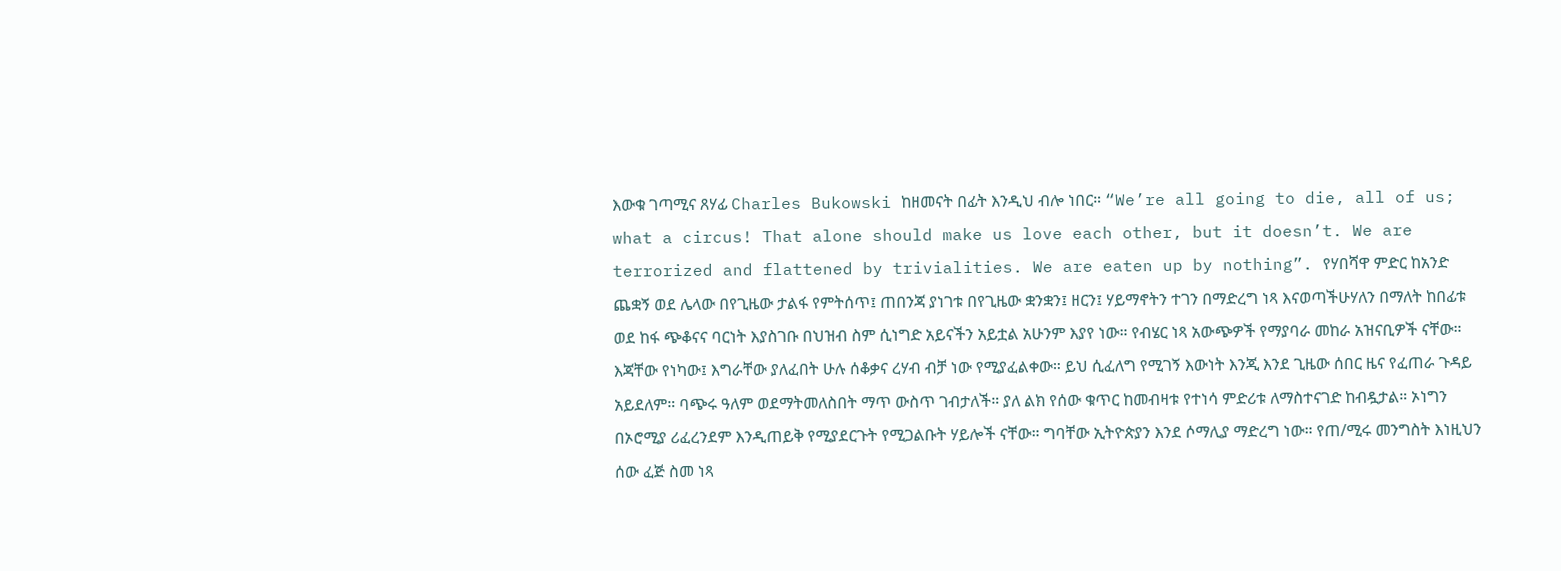እውቁ ገጣሚና ጸሃፊ Charles Bukowski ከዘመናት በፊት እንዲህ ብሎ ነበር። “We’re all going to die, all of us; what a circus! That alone should make us love each other, but it doesn’t. We are terrorized and flattened by trivialities. We are eaten up by nothing”. የሃበሻዋ ምድር ከአንድ ጨቋኝ ወደ ሌላው በየጊዜው ታልፋ የምትሰጥ፤ ጠበንጃ ያነገቱ በየጊዜው ቋንቋን፤ ዘርን፤ ሃይማኖትን ተገን በማድረግ ነጻ እናወጣችሁሃለን በማለት ከበፊቱ ወደ ከፋ ጭቆናና ባርነት እያስገቡ በህዝብ ስም ሲነግድ አይናችን አይቷል አሁንም እያየ ነው። የብሄር ነጻ አውጭዎች የማያባራ መከራ አዝናቢዎች ናቸው። እጃቸው የነካው፤ እግራቸው ያለፈበት ሁሉ ሰቆቃና ረሃብ ብቻ ነው የሚያፈልቀው። ይህ ሲፈለግ የሚገኝ እውነት እንጂ እንደ ጊዜው ሰበር ዜና የፈጠራ ጉዳይ አይደለም። ባጭሩ ዓለም ወደማትመለስበት ማጥ ውስጥ ገብታለች። ያለ ልክ የሰው ቁጥር ከመብዛቱ የተነሳ ምድሪቱ ለማስተናገድ ከብዷታል። ኦነግን በኦሮሚያ ሪፈረንደም እንዲጠይቅ የሚያደርጉት የሚጋልቡት ሃይሎች ናቸው። ግባቸው ኢትዮጵያን እንደ ሶማሊያ ማድረግ ነው። የጠ/ሚሩ መንግስት እነዚህን ሰው ፈጅ ስመ ነጻ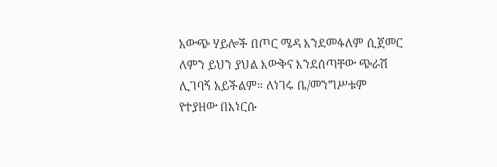አውጭ ሃይሎች በጦር ሜዳ እንደመፋለም ሲጀመር ለምን ይህን ያህል እውቅና እንደሰጣቸው ጭራሽ ሊገባኝ አይችልም። ለነገሩ ቤ/መንግሥቱም የተያዘው በእነርሱ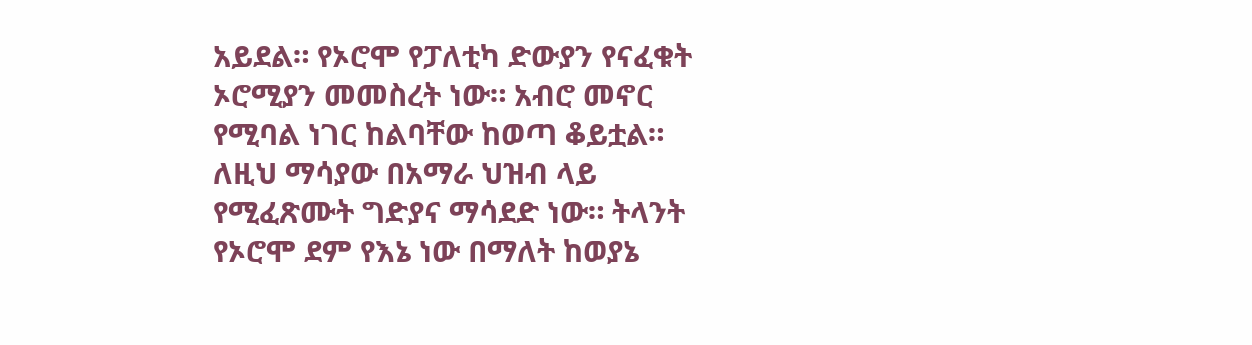አይደል። የኦሮሞ የፓለቲካ ድውያን የናፈቁት ኦሮሚያን መመስረት ነው። አብሮ መኖር የሚባል ነገር ከልባቸው ከወጣ ቆይቷል። ለዚህ ማሳያው በአማራ ህዝብ ላይ የሚፈጽሙት ግድያና ማሳደድ ነው። ትላንት የኦሮሞ ደም የእኔ ነው በማለት ከወያኔ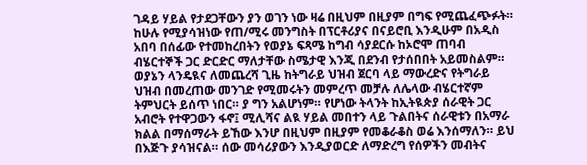ገዳይ ሃይል የታደጋቸውን ያን ወገን ነው ዛሬ በዚህም በዚያም በግፍ የሚጨፈጭፉት። ከሁሉ የሚያሳዝነው የጠ/ሚሩ መንግስት በፕርቶሪያና በናይሮቢ እንዲሁም በአዲስ አበባ በሰፊው የተመከረበትን የወያኔ ፍጻሜ ከግብ ሳያደርሱ ከኦሮሞ ጠባብ ብሄርተኞች ጋር ድርድር ማለታቸው ስሜታዊ እንጂ በደንብ የታሰበበት አይመስልም። ወያኔን ላንዴዪና ለመጨረሻ ጊዜ ከትግራይ ህዝብ ጀርባ ላይ ማውረድና የትግራይ ህዝብ በመረጠው መንገድ የሚመሩትን መምረጥ መቻሉ ለሌላው ብሄርተኛም ትምህርት ይሰጥ ነበር። ያ ግን አልሆነም። የሆነው ትላንት ከኢትዪጵያ ሰራዊት ጋር አብሮት የተዋጋውን ፋኖ፤ ሚሊሻና ልዪ ሃይል መበተን ላይ ጉልበትና ሰራዊቱን በአማራ ክልል በማሰማራት ይኸው እንሆ በዚህም በዚያም የመቆራቆስ ወሬ እንሰማለን። ይህ በእጅጉ ያሳዝናል። ሰው መሳሪያውን እንዲያወርድ ለማድረግ የሰዎችን መብትና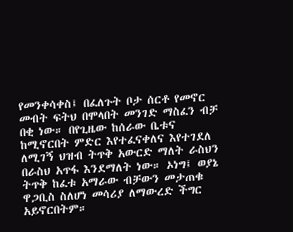የመንቀሳቀስ፤ በፈለጉት ቦታ ሰርቶ የመኖር መብት ፍትህ በሞላበት መንገድ ማስፈን ብቻ በቂ ነው። በየጊዜው ከሰራው ቤቱና ከሚኖርበት ምድር እየተፈናቀለና እየተገደለ ለሚገኝ ህዝብ ትጥቅ አውርድ ማለት ራስህን በራስህ አጥፋ እንደማለት ነው። ኦነግ፤ ወያኔ ትጥቅ ከፈቱ አማራው ብቻውን መታጠቁ ዋጋቢስ ስለሆነ መሳሪያ ለማውረድ ችግር አይኖርበትም።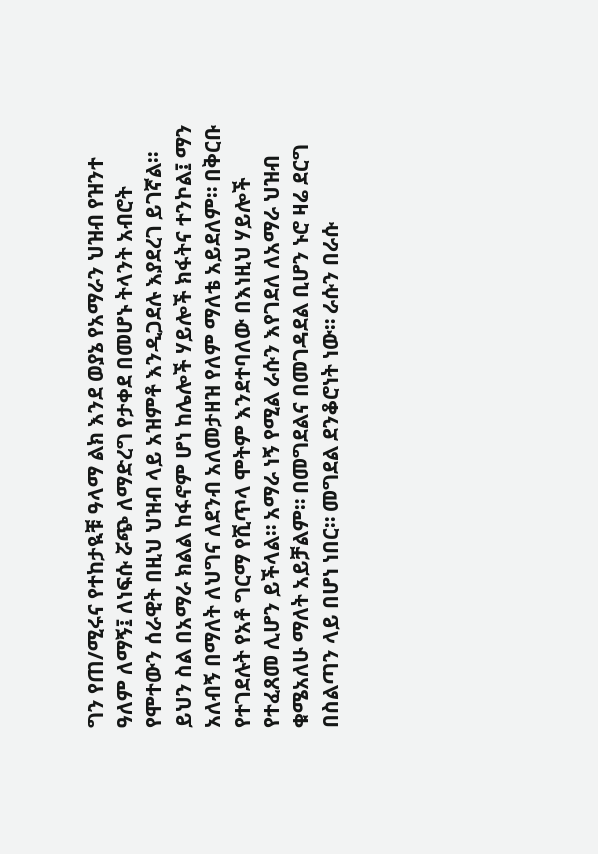ግን የጠ/ሚሩና የተከታዪቹ ዓላማ ልክ እንደ ወያኔ የአማራን ህዝብ የዝንተ ዓለም ለማኝ፤ ለነፍሱ ሯጭ ለማድረግ የታቀደ በመሆኑ ትላንት አብሮት የሞተውን ሰራዊት በዚህ ህዝብ ላይ አዝምቶ እንዲጋደሉ እያደረገ ይገኛል። ይህን ስል በአማራ ክልል ከፋኖም ሆነ ከሌሎች ሃይሎች ክፋትና ተንኮል፤ ማን አለብኝ በማለት ለህግና ለደንብ አለመታዘዝ የለም ማለቴ አይደለም። በቅርቡ የተገደሉት የአቶ ግርማ የሺጥላ ሞትም እንደተባለው በእነዚህ ሃይሎች የተፈጸመ ሊሆን ይችላል። አማራ ነኝ የሚል ራሱን እየገደለ ለአማራ ህዝብ ቁሜአለሁ ማለት አይቻልም። በመግደልና በመገዳደል ቢሆን ኑሮ ዛሬ ደርግ በስልጣን ላይ በሆነ ነበር። መግደል ደንቆሮነት ነው። ራሱን በራሱ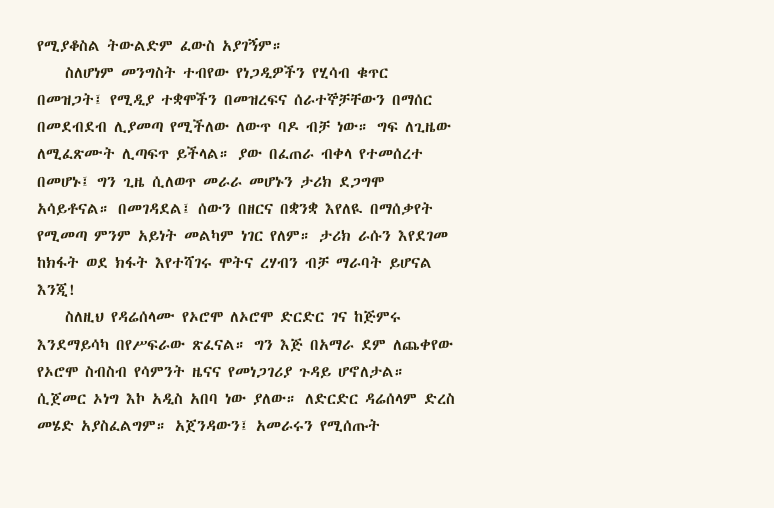የሚያቆስል ትውልድም ፈውስ አያገኝም።
    ስለሆነም መንግስት ተብየው የነጋዲዎችን የሂሳብ ቁጥር በመዝጋት፤ የሚዲያ ተቋሞችን በመዝረፍና ሰራተኞቻቸውን በማሰር በመደብደብ ሊያመጣ የሚችለው ለውጥ ባዶ ብቻ ነው። ግፍ ለጊዜው ለሚፈጽሙት ሊጣፍጥ ይችላል። ያው በፈጠራ ብቀላ የተመሰረተ በመሆኑ፤ ግን ጊዜ ሲለወጥ መራራ መሆኑን ታሪክ ደጋግሞ አሳይቶናል። በመገዳደል፤ ሰውን በዘርና በቋንቋ እየለዪ በማሰቃየት የሚመጣ ምንም አይነት መልካም ነገር የለም። ታሪክ ራሱን እየደገመ ከክፋት ወደ ክፋት እየተሻገሩ ሞትና ረሃብን ብቻ ማራባት ይሆናል እንጂ!
    ስለዚህ የዳሬሰላሙ የኦሮሞ ለኦሮሞ ድርድር ገና ከጅምሩ እንደማይሳካ በየሥፍራው ጽፈናል። ግን እጅ በአማራ ደም ለጨቀየው የኦሮሞ ስብስብ የሳምንት ዜናና የመነጋገሪያ ጉዳይ ሆኖለታል። ሲጀመር ኦነግ እኮ አዲስ አበባ ነው ያለው። ለድርድር ዳሬሰላም ድረስ መሄድ አያስፈልግም። አጀንዳውን፤ አመራሩን የሚሰጡት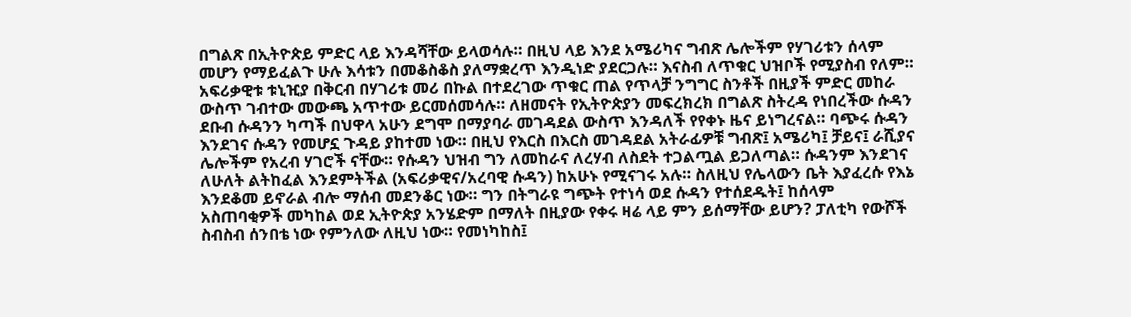በግልጽ በኢትዮጵይ ምድር ላይ እንዳሻቸው ይላወሳሉ። በዚህ ላይ እንደ አሜሪካና ግብጽ ሌሎችም የሃገሪቱን ሰላም መሆን የማይፈልጉ ሁሉ እሳቱን በመቆስቆስ ያለማቋረጥ እንዲነድ ያደርጋሉ። እናስብ ለጥቁር ህዝቦች የሚያስብ የለም። አፍሪቃዊቱ ቱኒዢያ በቅርብ በሃገሪቱ መሪ በኩል በተደረገው ጥቁር ጠል የጥላቻ ንግግር ስንቶች በዚያች ምድር መከራ ውስጥ ገብተው መውጫ አጥተው ይርመሰመሳሉ። ለዘመናት የኢትዮጵያን መፍረክረክ በግልጽ ስትረዳ የነበረችው ሱዳን ደቡብ ሱዳንን ካጣች በህዋላ አሁን ደግሞ በማያባራ መገዳደል ውስጥ እንዳለች የየቀኑ ዜና ይነግረናል። ባጭሩ ሱዳን እንደገና ሱዳን የመሆኗ ጉዳይ ያከተመ ነው። በዚህ የእርስ በእርስ መገዳደል አትራፊዎቹ ግብጽ፤ አሜሪካ፤ ቻይና፤ ራሺያና ሌሎችም የአረብ ሃገሮች ናቸው። የሱዳን ህዝብ ግን ለመከራና ለረሃብ ለስደት ተጋልጧል ይጋለጣል። ሱዳንም እንደገና ለሁለት ልትከፈል እንደምትችል (አፍሪቃዊና/አረባዊ ሱዳን) ከአሁኑ የሚናገሩ አሉ። ስለዚህ የሌላውን ቤት እያፈረሱ የእኔ እንደቆመ ይኖራል ብሎ ማሰብ መደንቆር ነው። ግን በትግራዩ ግጭት የተነሳ ወደ ሱዳን የተሰደዱት፤ ከሰላም አስጠባቂዎች መካከል ወደ ኢትዮጵያ አንሄድም በማለት በዚያው የቀሩ ዛሬ ላይ ምን ይሰማቸው ይሆን? ፓለቲካ የውሾች ስብስብ ሰንበቴ ነው የምንለው ለዚህ ነው። የመነካከስ፤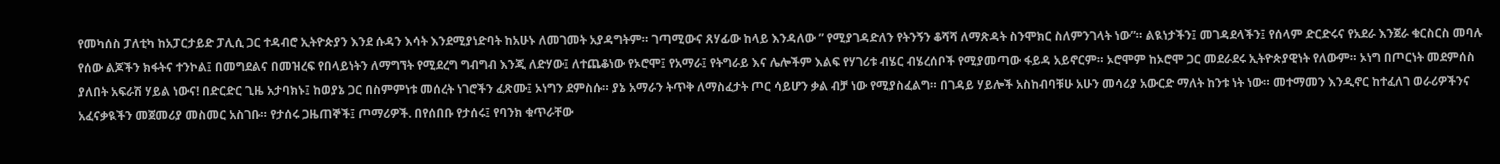የመካሰስ ፓለቲካ ከአፓርታይድ ፓሊሲ ጋር ተዳብሮ ኢትዮጵያን እንደ ሱዳን እሳት እንደሚያነድባት ከአሁኑ ለመገመት አያዳግትም። ገጣሚውና ጸሃፊው ከላይ እንዳለው ” የሚያገዳድለን የትንኝን ቆሻሻ ለማጽዳት ስንሞክር ስለምንገላት ነው”። ልዪነታችን፤ መገዳደላችን፤ የሰላም ድርድሩና የአደራ እንጀራ ቁርስርስ መባሉ የሰው ልጆችን ክፋትና ተንኮል፤ በመግደልና በመዝረፍ የበላይነትን ለማግኘት የሚደረግ ግብግብ እንጂ ለድሃው፤ ለተጨቆነው የኦሮሞ፤ የአማራ፤ የትግራይ እና ሌሎችም እልፍ የሃገሪቱ ብሄር ብሄረሰቦች የሚያመጣው ፋይዳ አይኖርም። ኦሮሞም ከኦሮሞ ጋር መደራደሩ ኢትዮጵያዊነት የለውም። ኦነግ በጦርነት መደምሰስ ያለበት አፍራሽ ሃይል ነውና! በድርድር ጊዜ አታባክኑ፤ ከወያኔ ጋር በስምምነቱ መሰረት ነገሮችን ፈጽሙ፤ ኦነግን ደምስሱ። ያኔ አማራን ትጥቅ ለማስፈታት ጦር ሳይሆን ቃል ብቻ ነው የሚያስፈልግ። በገዳይ ሃይሎች አስከብባቹሁ አሁን መሳሪያ አውርድ ማለት ከንቱ ነት ነው። መተማመን እንዲኖር ከተፈለገ ወራሪዎችንና አፈናቃዪችን መጀመሪያ መስመር አስገቡ። የታሰሩ ጋዜጠኞች፤ ጦማሪዎች. በየሰበቡ የታሰሩ፤ የባንክ ቁጥራቸው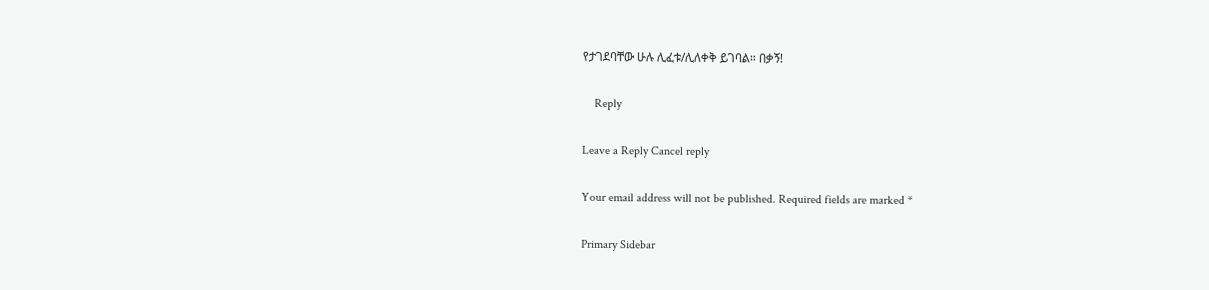የታገደባቸው ሁሉ ሊፈቱ/ሊለቀቅ ይገባል። በቃኝ!

    Reply

Leave a Reply Cancel reply

Your email address will not be published. Required fields are marked *

Primary Sidebar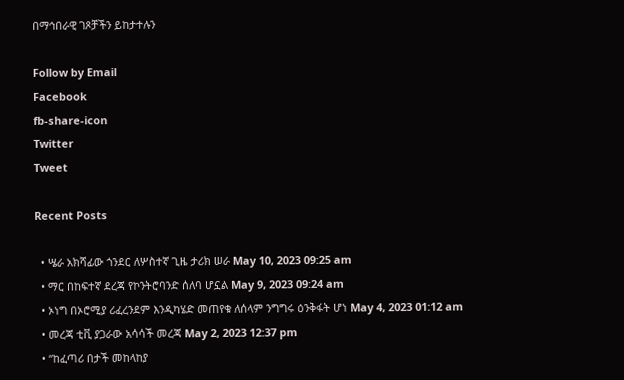በማኅበራዊ ገጾቻችን ይከታተሉን

Follow by Email
Facebook
fb-share-icon
Twitter
Tweet

Recent Posts

  • ሤራ አክሻፊው ጎንደር ለሦስተኛ ጊዜ ታሪክ ሠራ May 10, 2023 09:25 am
  • ማር በከፍተኛ ደረጃ የኮንትሮባንድ ሰለባ ሆኗል May 9, 2023 09:24 am
  • ኦነግ በኦሮሚያ ሪፈረንደም እንዲካሄድ መጠየቁ ለሰላም ንግግሩ ዕንቅፋት ሆነ May 4, 2023 01:12 am
  • መረጃ ቲቪ ያጋራው አሳሳች መረጃ May 2, 2023 12:37 pm
  • “ከፈጣሪ በታች መከላከያ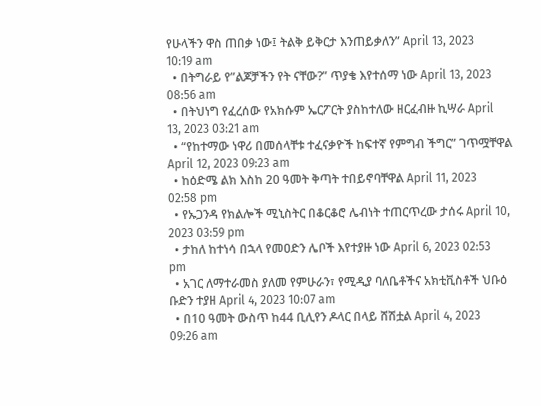የሁላችን ዋስ ጠበቃ ነው፤ ትልቅ ይቅርታ እንጠይቃለን” April 13, 2023 10:19 am
  • በትግራይ የ”ልጆቻችን የት ናቸው?” ጥያቄ እየተሰማ ነው April 13, 2023 08:56 am
  • በትህነግ የፈረሰው የአክሱም ኤርፖርት ያስከተለው ዘርፈብዙ ኪሣራ April 13, 2023 03:21 am
  • “የከተማው ነዋሪ በመሰላቸቱ ተፈናቃዮች ከፍተኛ የምግብ ችግር” ገጥሟቸዋል April 12, 2023 09:23 am
  • ከዕድሜ ልክ እስከ 20 ዓመት ቅጣት ተበይኖባቸዋል April 11, 2023 02:58 pm
  • የኡጋንዳ የክልሎች ሚኒስትር በቆርቆሮ ሌብነት ተጠርጥረው ታሰሩ April 10, 2023 03:59 pm
  • ታከለ ከተነሳ በኋላ የመዐድን ሌቦች እየተያዙ ነው April 6, 2023 02:53 pm
  • አገር ለማተራመስ ያለመ የምሁራን፣ የሚዲያ ባለቤቶችና አክቲቪስቶች ህቡዕ ቡድን ተያዘ April 4, 2023 10:07 am
  • በ10 ዓመት ውስጥ ከ44 ቢሊየን ዶላር በላይ ሸሽቷል April 4, 2023 09:26 am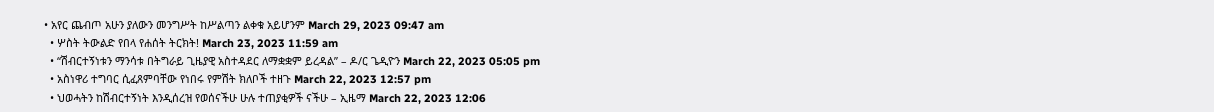• አየር ጨብጦ አሁን ያለውን መንግሥት ከሥልጣን ልቀቁ አይሆንም March 29, 2023 09:47 am
  • ሦስት ትውልድ የበላ የሐሰት ትርክት! March 23, 2023 11:59 am
  • “ሽብርተኝነቱን ማንሳቱ በትግራይ ጊዜያዊ አስተዳደር ለማቋቋም ይረዳል” – ዶ/ር ጌዲዮን March 22, 2023 05:05 pm
  • አስነዋሪ ተግባር ሲፈጸምባቸው የነበሩ የምሽት ክለቦች ተዘጉ March 22, 2023 12:57 pm
  • ህወሓትን ከሽብርተኝነት እንዲሰረዝ የወሰናችሁ ሁሉ ተጠያቂዎች ናችሁ – ኢዜማ March 22, 2023 12:06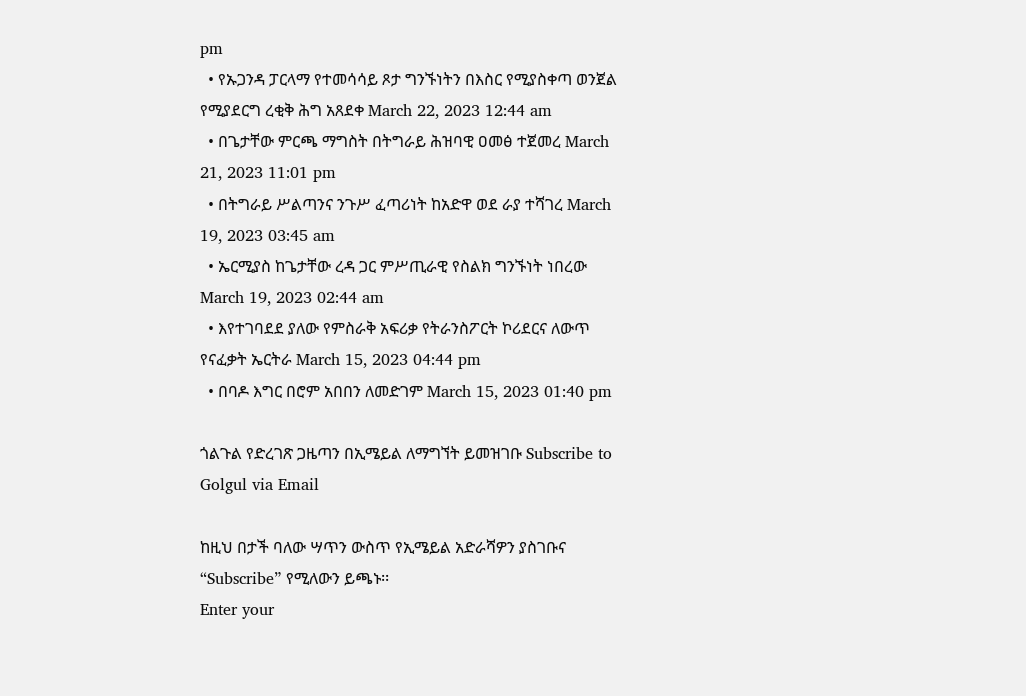pm
  • የኡጋንዳ ፓርላማ የተመሳሳይ ጾታ ግንኙነትን በእስር የሚያስቀጣ ወንጀል የሚያደርግ ረቂቅ ሕግ አጸደቀ March 22, 2023 12:44 am
  • በጌታቸው ምርጫ ማግስት በትግራይ ሕዝባዊ ዐመፅ ተጀመረ March 21, 2023 11:01 pm
  • በትግራይ ሥልጣንና ንጉሥ ፈጣሪነት ከአድዋ ወደ ራያ ተሻገረ March 19, 2023 03:45 am
  • ኤርሚያስ ከጌታቸው ረዳ ጋር ምሥጢራዊ የስልክ ግንኙነት ነበረው March 19, 2023 02:44 am
  • እየተገባደደ ያለው የምስራቅ አፍሪቃ የትራንስፖርት ኮሪደርና ለውጥ የናፈቃት ኤርትራ March 15, 2023 04:44 pm
  • በባዶ እግር በሮም አበበን ለመድገም March 15, 2023 01:40 pm

ጎልጉል የድረገጽ ጋዜጣን በኢሜይል ለማግኘት ይመዝገቡ Subscribe to Golgul via Email

ከዚህ በታች ባለው ሣጥን ውስጥ የኢሜይል አድራሻዎን ያስገቡና “Subscribe” የሚለውን ይጫኑ፡፡
Enter your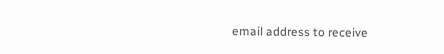email address to receive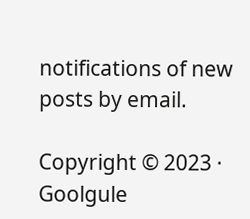notifications of new posts by email.

Copyright © 2023 · Goolgule